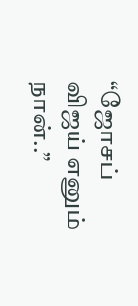“ஜோசப் விஜய் எனும் நான்..”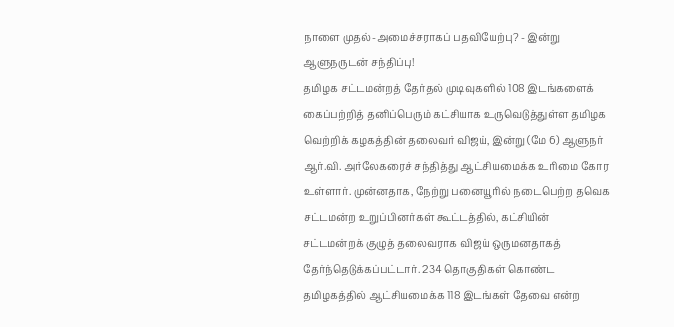நாளை முதல்-அமைச்சராகப் பதவியேற்பு? - இன்று ஆளுநருடன் சந்திப்பு!
தமிழக சட்டமன்றத் தேர்தல் முடிவுகளில் 108 இடங்களைக் கைப்பற்றித் தனிப்பெரும் கட்சியாக உருவெடுத்துள்ள தமிழக வெற்றிக் கழகத்தின் தலைவர் விஜய், இன்று (மே 6) ஆளுநர் ஆர்.வி. அர்லேகரைச் சந்தித்து ஆட்சியமைக்க உரிமை கோர உள்ளார். முன்னதாக, நேற்று பனையூரில் நடைபெற்ற தவெக சட்டமன்ற உறுப்பினர்கள் கூட்டத்தில், கட்சியின் சட்டமன்றக் குழுத் தலைவராக விஜய் ஒருமனதாகத் தேர்ந்தெடுக்கப்பட்டார். 234 தொகுதிகள் கொண்ட தமிழகத்தில் ஆட்சியமைக்க 118 இடங்கள் தேவை என்ற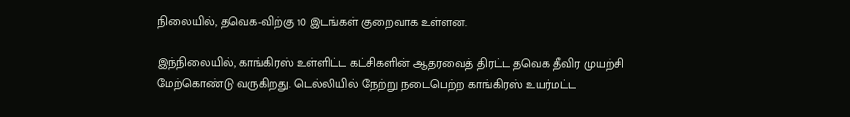நிலையில், தவெக-விற்கு 10 இடங்கள் குறைவாக உள்ளன.

இந்நிலையில், காங்கிரஸ் உள்ளிட்ட கட்சிகளின் ஆதரவைத் திரட்ட தவெக தீவிர முயற்சி மேற்கொண்டு வருகிறது. டெல்லியில் நேற்று நடைபெற்ற காங்கிரஸ் உயர்மட்ட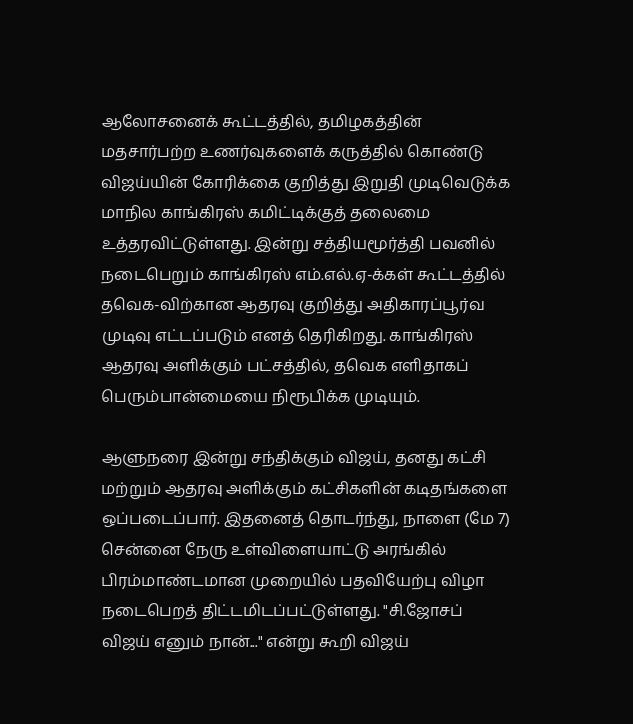ஆலோசனைக் கூட்டத்தில், தமிழகத்தின் மதசார்பற்ற உணர்வுகளைக் கருத்தில் கொண்டு விஜய்யின் கோரிக்கை குறித்து இறுதி முடிவெடுக்க மாநில காங்கிரஸ் கமிட்டிக்குத் தலைமை உத்தரவிட்டுள்ளது. இன்று சத்தியமூர்த்தி பவனில் நடைபெறும் காங்கிரஸ் எம்.எல்.ஏ-க்கள் கூட்டத்தில் தவெக-விற்கான ஆதரவு குறித்து அதிகாரப்பூர்வ முடிவு எட்டப்படும் எனத் தெரிகிறது. காங்கிரஸ் ஆதரவு அளிக்கும் பட்சத்தில், தவெக எளிதாகப் பெரும்பான்மையை நிரூபிக்க முடியும்.

ஆளுநரை இன்று சந்திக்கும் விஜய், தனது கட்சி மற்றும் ஆதரவு அளிக்கும் கட்சிகளின் கடிதங்களை ஒப்படைப்பார். இதனைத் தொடர்ந்து, நாளை (மே 7) சென்னை நேரு உள்விளையாட்டு அரங்கில் பிரம்மாண்டமான முறையில் பதவியேற்பு விழா நடைபெறத் திட்டமிடப்பட்டுள்ளது. "சி.ஜோசப் விஜய் எனும் நான்..." என்று கூறி விஜய்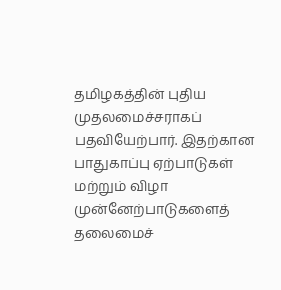தமிழகத்தின் புதிய முதலமைச்சராகப் பதவியேற்பார். இதற்கான பாதுகாப்பு ஏற்பாடுகள் மற்றும் விழா முன்னேற்பாடுகளைத் தலைமைச்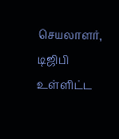செயலாளர், டிஜிபி உள்ளிட்ட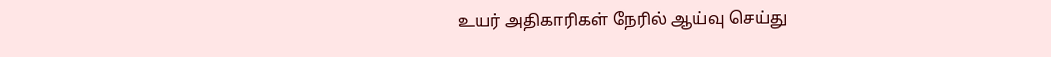உயர் அதிகாரிகள் நேரில் ஆய்வு செய்து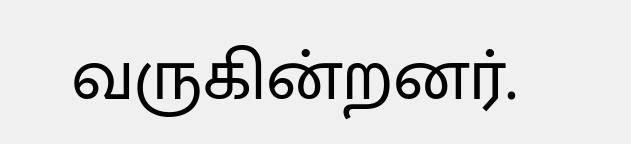வருகின்றனர்.